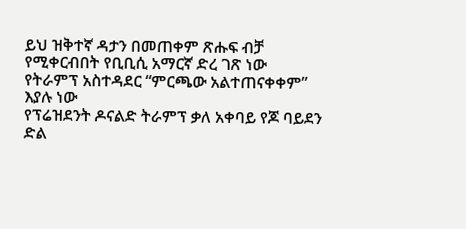ይህ ዝቅተኛ ዳታን በመጠቀም ጽሑፍ ብቻ የሚቀርብበት የቢቢሲ አማርኛ ድረ ገጽ ነው
የትራምፕ አስተዳደር “ምርጫው አልተጠናቀቀም” እያሉ ነው
የፕሬዝደንት ዶናልድ ትራምፕ ቃለ አቀባይ የጆ ባይደን ድል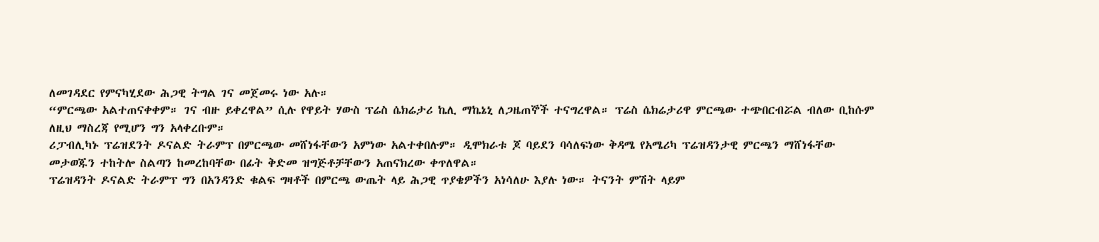ለመገዳደር የምናካሂደው ሕጋዊ ትግል ገና መጀመሩ ነው አሉ።
“ምርጫው አልተጠናቀቀም። ገና ብዙ ይቀረዋል” ሲሉ የዋይት ሃውስ ፕሬስ ሴክሬታሪ ኬሊ ማኬኔኒ ለጋዜጠኞች ተናግረዋል። ፕሬስ ሴክሬታሪዋ ምርጫው ተጭበርብሯል ብለው ቢከሱም ለዚህ ማስረጃ የሚሆን ግን አላቀረቡም።
ሪፓብሊካኑ ፕሬዝደንት ዶናልድ ትራምፕ በምርጫው መሸነፋቸውን አምነው አልተቀበሉም። ዲሞክራቱ ጆ ባይደን ባሳለፍነው ቅዳሜ የአሜሪካ ፕሬዝዳንታዊ ምርጫን ማሸነፋቸው መታወጁን ተከትሎ ስልጣን ከመረከባቸው በፊት ቅድመ ዝግጅቶቻቸውን አጠናክረው ቀጥለዋል።
ፕሬዝዳንት ዶናልድ ትራምፕ ግን በአንዳንድ ቁልፍ ግዛቶች በምርጫ ውጤት ላይ ሕጋዊ ጥያቄዎችን አነሳለሁ እያሉ ነው። ትናንት ምሽት ላይም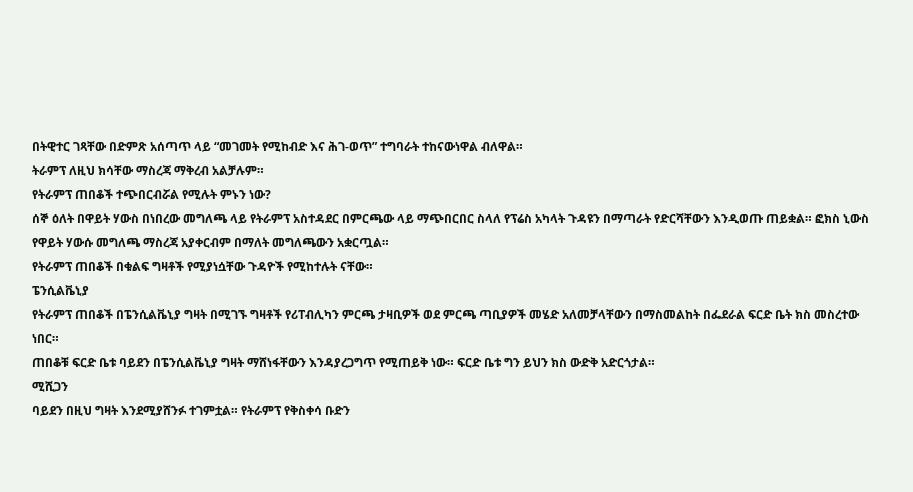በትዊተር ገጻቸው በድምጽ አሰጣጥ ላይ “መገመት የሚከብድ እና ሕገ-ወጥ” ተግባራት ተከናውነዋል ብለዋል።
ትራምፕ ለዚህ ክሳቸው ማስረጃ ማቅረብ አልቻሉም።
የትራምፕ ጠበቆች ተጭበርብሯል የሚሉት ምኑን ነው?
ሰኞ ዕለት በዋይት ሃውስ በነበረው መግለጫ ላይ የትራምፕ አስተዳደር በምርጫው ላይ ማጭበርበር ስላለ የፕሬስ አካላት ጉዳዩን በማጣራት የድርሻቸውን እንዲወጡ ጠይቋል። ፎክስ ኒውስ የዋይት ሃውሱ መግለጫ ማስረጃ አያቀርብም በማለት መግለጫውን አቋርጧል።
የትራምፕ ጠበቆች በቁልፍ ግዛቶች የሚያነሷቸው ጉዳዮች የሚከተሉት ናቸው።
ፔንሲልቬኒያ
የትራምፕ ጠበቆች በፔንሲልቬኒያ ግዛት በሚገኙ ግዛቶች የሪፐብሊካን ምርጫ ታዛቢዎች ወደ ምርጫ ጣቢያዎች መሄድ አለመቻላቸውን በማስመልከት በፌደራል ፍርድ ቤት ክስ መስረተው ነበር።
ጠበቆቹ ፍርድ ቤቱ ባይደን በፔንሲልቬኒያ ግዛት ማሸነፋቸውን እንዳያረጋግጥ የሚጠይቅ ነው። ፍርድ ቤቱ ግን ይህን ክስ ውድቅ አድርጎታል።
ሚሺጋን
ባይደን በዚህ ግዛት እንደሚያሸንፉ ተገምቷል። የትራምፕ የቅስቀሳ ቡድን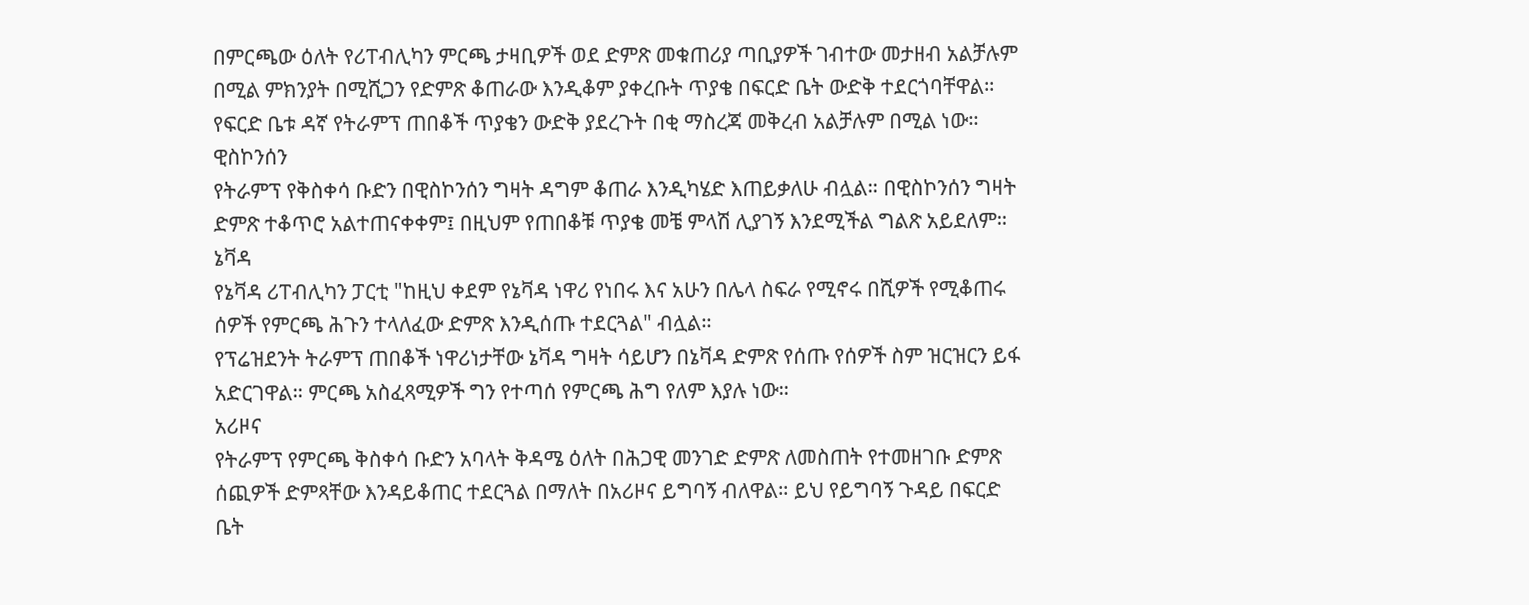በምርጫው ዕለት የሪፐብሊካን ምርጫ ታዛቢዎች ወደ ድምጽ መቁጠሪያ ጣቢያዎች ገብተው መታዘብ አልቻሉም በሚል ምክንያት በሚሺጋን የድምጽ ቆጠራው እንዲቆም ያቀረቡት ጥያቄ በፍርድ ቤት ውድቅ ተደርጎባቸዋል።
የፍርድ ቤቱ ዳኛ የትራምፕ ጠበቆች ጥያቄን ውድቅ ያደረጉት በቂ ማስረጃ መቅረብ አልቻሉም በሚል ነው።
ዊስኮንሰን
የትራምፕ የቅስቀሳ ቡድን በዊስኮንሰን ግዛት ዳግም ቆጠራ እንዲካሄድ እጠይቃለሁ ብሏል። በዊስኮንሰን ግዛት ድምጽ ተቆጥሮ አልተጠናቀቀም፤ በዚህም የጠበቆቹ ጥያቄ መቼ ምላሽ ሊያገኝ እንደሚችል ግልጽ አይደለም።
ኔቫዳ
የኔቫዳ ሪፐብሊካን ፓርቲ "ከዚህ ቀደም የኔቫዳ ነዋሪ የነበሩ እና አሁን በሌላ ስፍራ የሚኖሩ በሺዎች የሚቆጠሩ ሰዎች የምርጫ ሕጉን ተላለፈው ድምጽ እንዲሰጡ ተደርጓል" ብሏል።
የፕሬዝደንት ትራምፕ ጠበቆች ነዋሪነታቸው ኔቫዳ ግዛት ሳይሆን በኔቫዳ ድምጽ የሰጡ የሰዎች ስም ዝርዝርን ይፋ አድርገዋል። ምርጫ አስፈጻሚዎች ግን የተጣሰ የምርጫ ሕግ የለም እያሉ ነው።
አሪዞና
የትራምፕ የምርጫ ቅስቀሳ ቡድን አባላት ቅዳሜ ዕለት በሕጋዊ መንገድ ድምጽ ለመስጠት የተመዘገቡ ድምጽ ሰጪዎች ድምጻቸው እንዳይቆጠር ተደርጓል በማለት በአሪዞና ይግባኝ ብለዋል። ይህ የይግባኝ ጉዳይ በፍርድ ቤት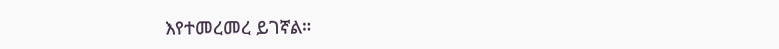እየተመረመረ ይገኛል።